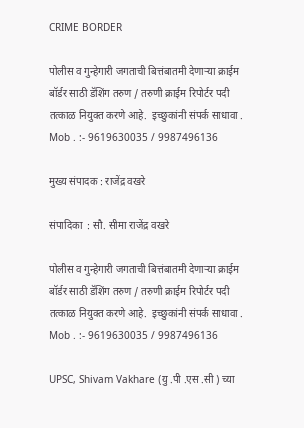CRIME BORDER

पोलीस व गुन्हेगारी जगताची बित्तंबातमी देणाऱ्या क्राईम बॉर्डर साठी डॅशिंग तरुण / तरुणी क्राईम रिपोर्टर पदी  तत्काळ नियुक्त करणे आहे.  इच्छुकांनी संपर्क साधावा . Mob . :- 9619630035 / 9987496136

मुख्य संपादक : राजेंद्र वखरे

संपादिका  : सौ. सीमा राजेंद्र वखरे

पोलीस व गुन्हेगारी जगताची बित्तंबातमी देणाऱ्या क्राईम बॉर्डर साठी डॅशिंग तरुण / तरुणी क्राईम रिपोर्टर पदी  तत्काळ नियुक्त करणे आहे.  इच्छुकांनी संपर्क साधावा . Mob . :- 9619630035 / 9987496136

UPSC, Shivam Vakhare (यु .पी .एस .सी ) च्या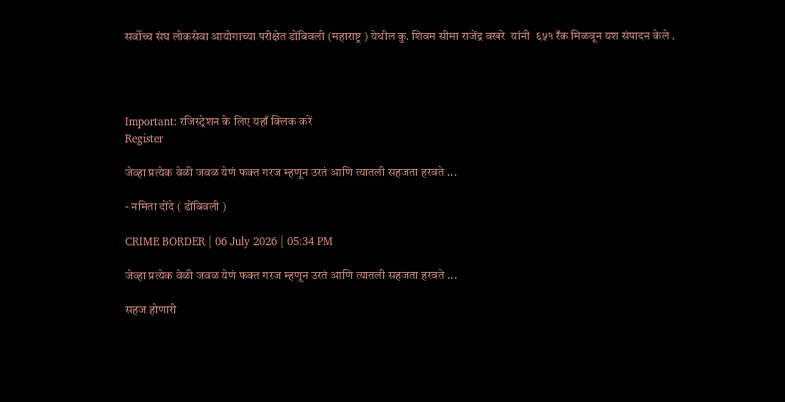सर्वोच्च संघ लोकसेवा आयोगाच्या परीक्षेत डोंबिवली (महाराष्ट्र ) येथील कु. शिवम सीमा राजेंद्र वखरे  यांनी  ६५१ रँक मिळवून यश संपादन केले .




Important: रजिस्ट्रेशन के लिए यहाँ क्लिक करें
Register

जेव्हा प्रत्येक वेळी जवळ येणं फक्त गरज म्हणून उरतं आणि त्यातली सहजता हरवते ...

- नमिता दोंदे ( डोंबिवली )

CRIME BORDER | 06 July 2026 | 05:34 PM

जेव्हा प्रत्येक वेळी जवळ येणं फक्त गरज म्हणून उरतं आणि त्यातली सहजता हरवते ...

सहज होणारी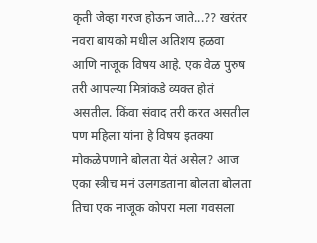कृती जेव्हा गरज होऊन जाते...?? खरंतर नवरा बायको मधील अतिशय हळवा आणि नाजूक विषय आहे. एक वेळ पुरुष तरी आपल्या मित्रांकडे व्यक्त होतं असतील. किंवा संवाद तरी करत असतील पण महिला यांना हे विषय इतक्या मोकळेपणाने बोलता येतं असेल? आज एका स्त्रीच मनं उलगडताना बोलता बोलता तिचा एक नाजूक कोपरा मला गवसला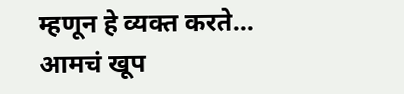म्हणून हे व्यक्त करते...
आमचं खूप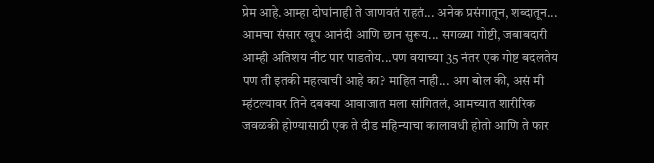प्रेम आहे.आम्हा दोघांनाही ते जाणवतं राहतं... अनेक प्रसंगातून, शब्दातून... आमचा संसार खूप आनंदी आणि छान सुरूय... सगळ्या गोष्टी, जबाबदारी आम्ही अतिशय नीट पार पाडतोय...पण वयाच्या 35 नंतर एक गोष्ट बदलतेय पण ती इतकी महत्वाची आहे का? माहित नाही... अग बोल की, असं मी म्हंटल्यावर तिने दबक्या आवाजात मला सांगितलं, आमच्यात शारीरिक जवळकी होण्यासाठी एक ते दीड महिन्याचा कालावधी होतो आणि ते फार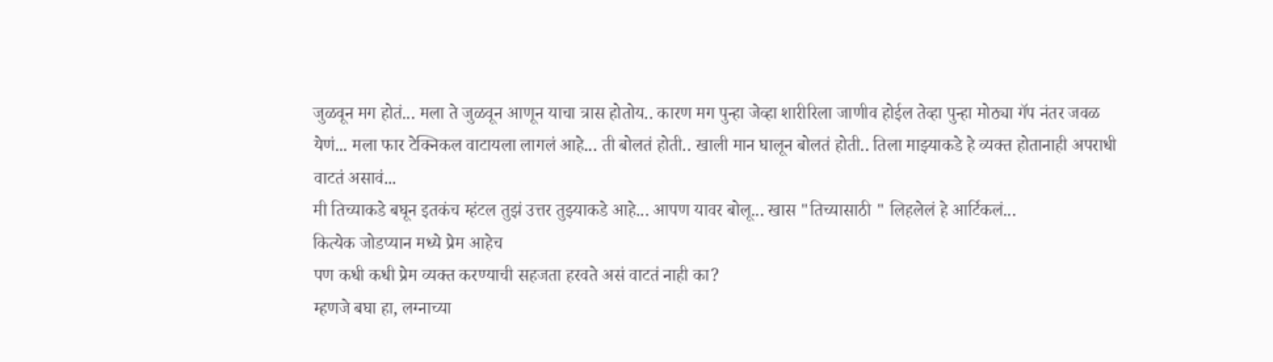जुळवून मग होतं... मला ते जुळवून आणून याचा त्रास होतोय.. कारण मग पुन्हा जेव्हा शारीरिला जाणीव होईल तेव्हा पुन्हा मोठ्या गॅप नंतर जवळ येणं... मला फार टेक्निकल वाटायला लागलं आहे... ती बोलतं होती.. खाली मान घालून बोलतं होती.. तिला माझ्याकडे हे व्यक्त होतानाही अपराधी वाटतं असावं...
मी तिच्याकडे बघून इतकंच म्हंटल तुझं उत्तर तुझ्याकडे आहे... आपण यावर बोलू... खास "तिच्यासाठी " लिहलेलं हे आर्टिकलं...
कित्येक जोडप्यान मध्ये प्रेम आहेच
पण कधी कधी प्रेम व्यक्त करण्याची सहजता हरवते असं वाटतं नाही का?
म्हणजे बघा हा, लग्नाच्या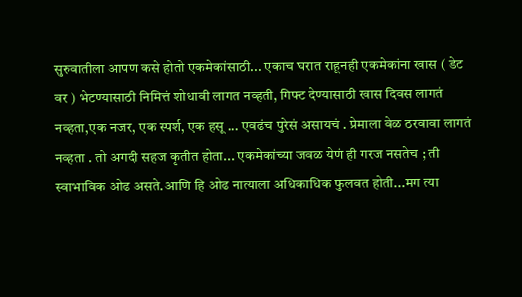सुरुवातीला आपण कसे होतो एकमेकांसाठी... एकाच घरात राहूनही एकमेकांना खास ( डेट वर ) भेटण्यासाठी निमित्तं शोधावी लागत नव्हती, गिफ्ट देण्यासाठी खास दिवस लागतं नव्हता,एक नजर, एक स्पर्श, एक हसू ... एवढंच पुरेसं असायचं . प्रेमाला वेळ ठरवावा लागतं नव्हता . तो अगदी सहज कृतीत होता... एकमेकांच्या जवळ येणं ही गरज नसतेच ; ती स्वाभाविक ओढ असते.आणि हि ओढ नात्याला अधिकाधिक फुलवत होती...मग त्या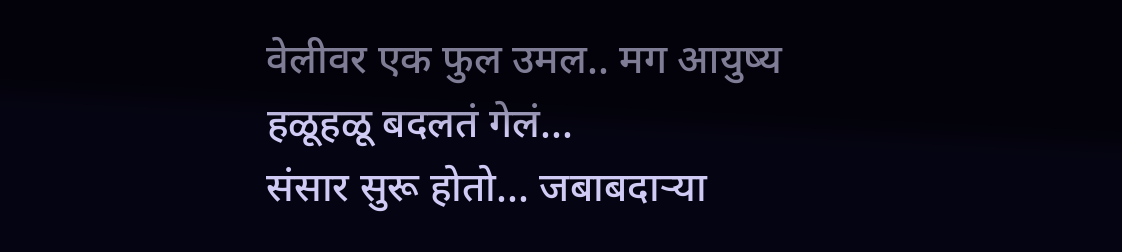वेलीवर एक फुल उमल.. मग आयुष्य हळूहळू बदलतं गेलं...
संसार सुरू होतो... जबाबदाऱ्या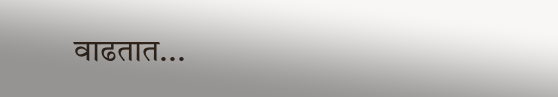वाढतात...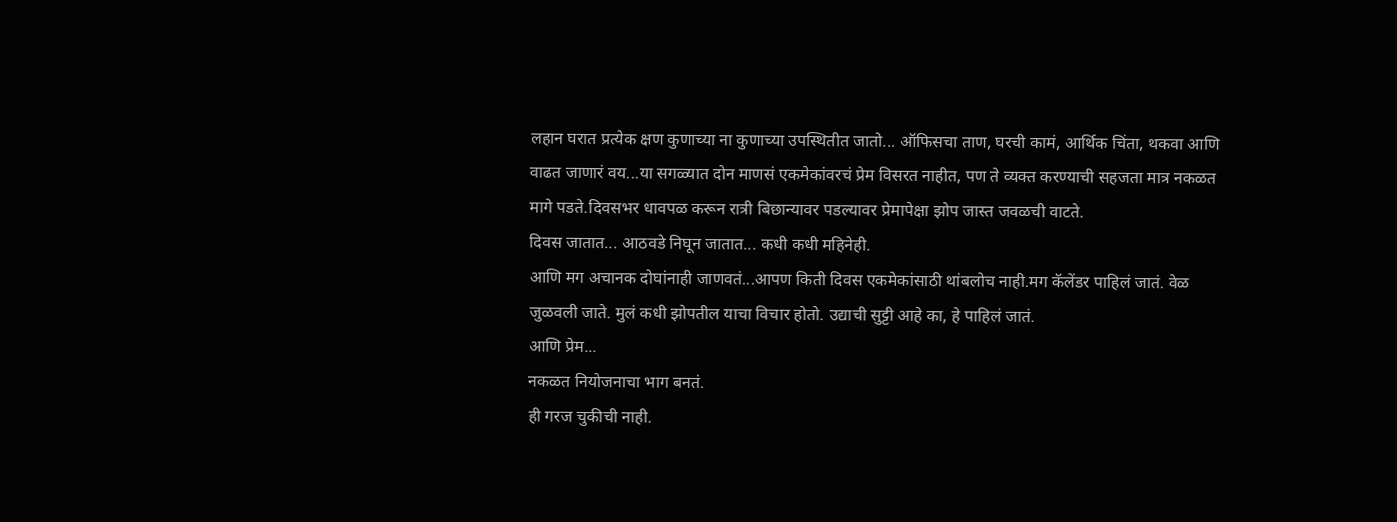लहान घरात प्रत्येक क्षण कुणाच्या ना कुणाच्या उपस्थितीत जातो... ऑफिसचा ताण, घरची कामं, आर्थिक चिंता, थकवा आणि वाढत जाणारं वय...या सगळ्यात दोन माणसं एकमेकांवरचं प्रेम विसरत नाहीत, पण ते व्यक्त करण्याची सहजता मात्र नकळत मागे पडते.दिवसभर धावपळ करून रात्री बिछान्यावर पडल्यावर प्रेमापेक्षा झोप जास्त जवळची वाटते.
दिवस जातात... आठवडे निघून जातात... कधी कधी महिनेही.
आणि मग अचानक दोघांनाही जाणवतं...आपण किती दिवस एकमेकांसाठी थांबलोच नाही.मग कॅलेंडर पाहिलं जातं. वेळ जुळवली जाते. मुलं कधी झोपतील याचा विचार होतो. उद्याची सुट्टी आहे का, हे पाहिलं जातं.
आणि प्रेम...
नकळत नियोजनाचा भाग बनतं.
ही गरज चुकीची नाही.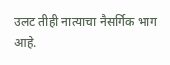उलट तीही नात्याचा नैसर्गिक भाग आहे.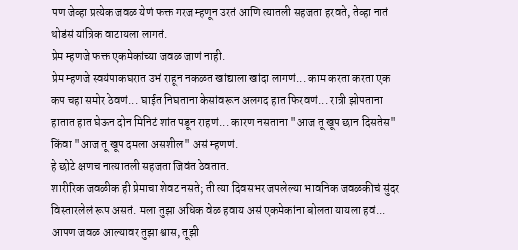पण जेव्हा प्रत्येक जवळ येणं फक्त गरज म्हणून उरतं आणि त्यातली सहजता हरवते, तेव्हा नातं थोडंसं यांत्रिक वाटायला लागतं.
प्रेम म्हणजे फक्त एकमेकांच्या जवळ जाणं नाही.
प्रेम म्हणजे स्वयंपाकघरात उभं राहून नकळत खांद्याला खांदा लागणं... काम करता करता एक कप चहा समोर ठेवणं... घाईत निघताना केसांवरून अलगद हात फिरवणं... रात्री झोपताना हातात हात घेऊन दोन मिनिटं शांत पडून राहणं... कारण नसताना "आज तू खूप छान दिसतेस" किंवा "आज तू खूप दमला असशील" असं म्हणणं.
हे छोटे क्षणच नात्यातली सहजता जिवंत ठेवतात.
शारीरिक जवळीक ही प्रेमाचा शेवट नसते; ती त्या दिवसभर जपलेल्या भावनिक जवळकीचं सुंदर विस्तारलेलं रूप असतं. मला तुझा अधिक वेळ हवाय असं एकमेकांना बोलता यायला हवं... आपण जवळ आल्यावर तुझा श्वास, तूझी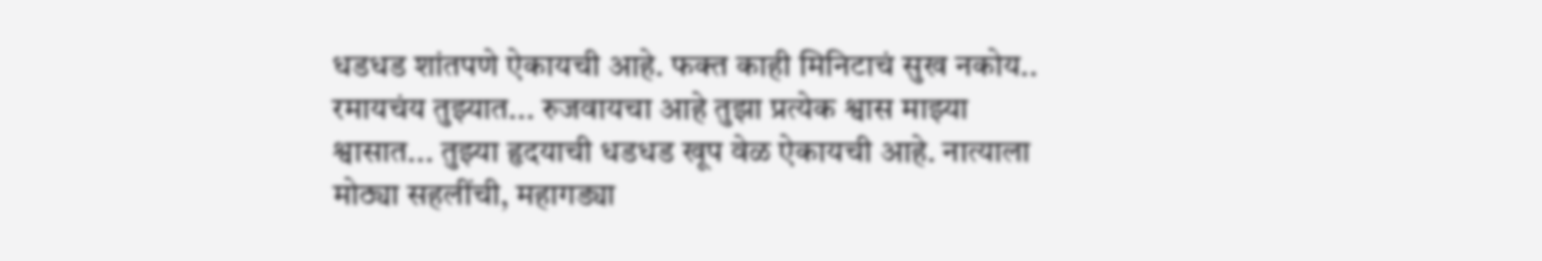धडधड शांतपणे ऐकायची आहे. फक्त काही मिनिटाचं सुख नकोय.. रमायचंय तुझ्यात... रुजवायचा आहे तुझा प्रत्येक श्वास माझ्या श्वासात... तुझ्या हृदयाची धडधड खूप वेळ ऐकायची आहे. नात्याला मोठ्या सहलींची, महागड्या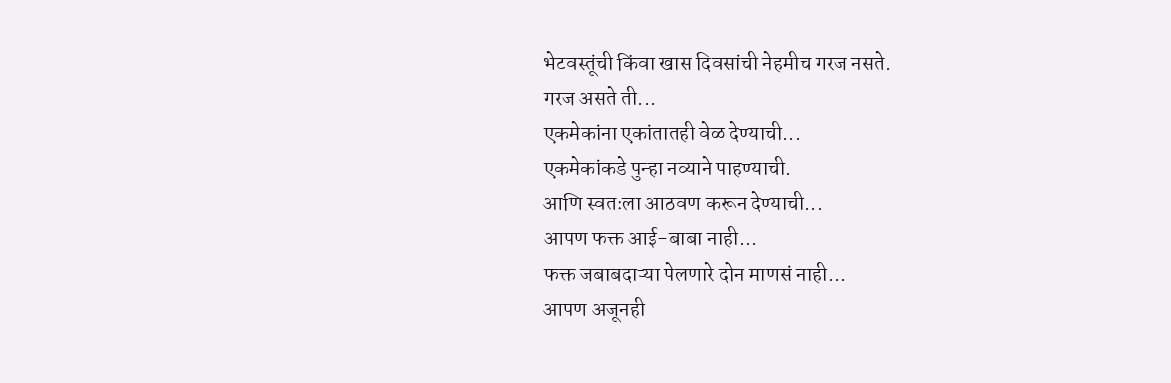भेटवस्तूंची किंवा खास दिवसांची नेहमीच गरज नसते.
गरज असते ती...
एकमेकांना एकांतातही वेळ देण्याची...
एकमेकांकडे पुन्हा नव्याने पाहण्याची.
आणि स्वतःला आठवण करून देण्याची...
आपण फक्त आई-बाबा नाही...
फक्त जबाबदाऱ्या पेलणारे दोन माणसं नाही...
आपण अजूनही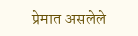प्रेमात असलेले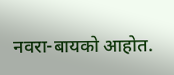नवरा-बायको आहोत.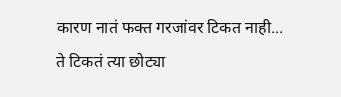कारण नातं फक्त गरजांवर टिकत नाही...
ते टिकतं त्या छोट्या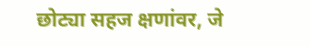छोट्या सहज क्षणांवर, जे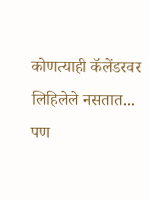कोणत्याही कॅलेंडरवर लिहिलेले नसतात... पण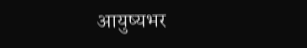आयुष्यभर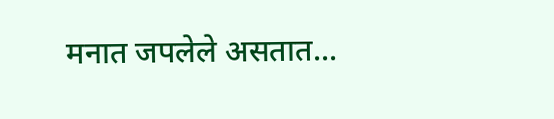मनात जपलेले असतात...